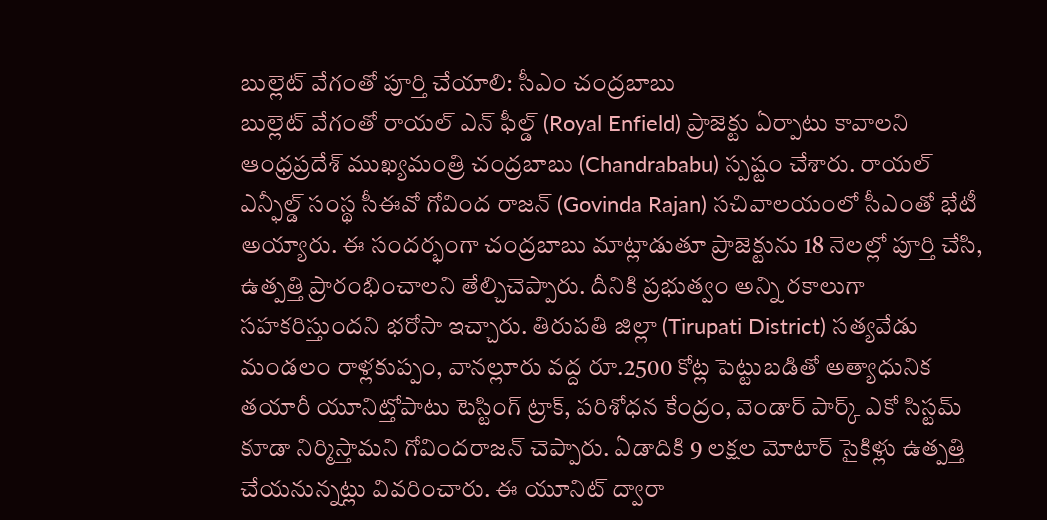బుల్లెట్ వేగంతో పూర్తి చేయాలి: సీఎం చంద్రబాబు
బుల్లెట్ వేగంతో రాయల్ ఎన్ ఫీల్డ్ (Royal Enfield) ప్రాజెక్టు ఏర్పాటు కావాలని ఆంధ్రప్రదేశ్ ముఖ్యమంత్రి చంద్రబాబు (Chandrababu) స్పష్టం చేశారు. రాయల్ ఎన్ఫీల్డ్ సంస్థ సీఈవో గోవింద రాజన్ (Govinda Rajan) సచివాలయంలో సీఎంతో భేటీ అయ్యారు. ఈ సందర్భంగా చంద్రబాబు మాట్లాడుతూ ప్రాజెక్టును 18 నెలల్లో పూర్తి చేసి, ఉత్పత్తి ప్రారంభించాలని తేల్చిచెప్పారు. దీనికి ప్రభుత్వం అన్ని రకాలుగా సహకరిస్తుందని భరోసా ఇచ్చారు. తిరుపతి జిల్లా (Tirupati District) సత్యవేడు మండలం రాళ్లకుప్పం, వానల్లూరు వద్ద రూ.2500 కోట్ల పెట్టుబడితో అత్యాధునిక తయారీ యూనిట్తోపాటు టెస్టింగ్ ట్రాక్, పరిశోధన కేంద్రం, వెండార్ పార్క్ ఎకో సిస్టమ్ కూడా నిర్మిస్తామని గోవిందరాజన్ చెప్పారు. ఏడాదికి 9 లక్షల మోటార్ సైకిళ్లు ఉత్పత్తి చేయనున్నట్లు వివరించారు. ఈ యూనిట్ ద్వారా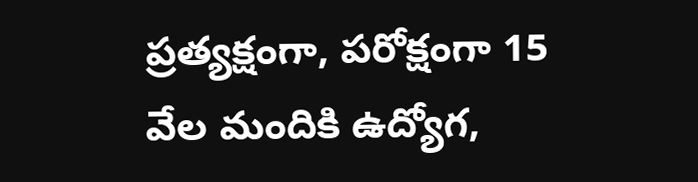ప్రత్యక్షంగా, పరోక్షంగా 15 వేల మందికి ఉద్యోగ,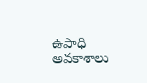ఉపాధి అవకాశాలు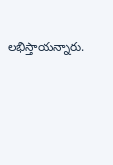లభిస్తాయన్నారు.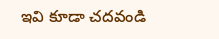ఇవి కూడా చదవండి